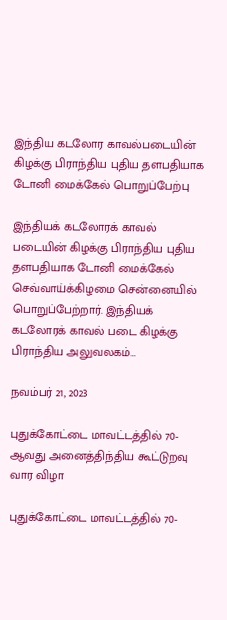இந்திய கடலோர காவல்படையின் கிழக்கு பிராந்திய புதிய தளபதியாக டோனி மைக்கேல் பொறுப்பேற்பு

இந்தியக் கடலோரக் காவல் படையின் கிழக்கு பிராந்திய புதிய தளபதியாக டோனி மைக்கேல் செவ்வாய்க்கிழமை சென்னையில் பொறுப்பேற்றார். இந்தியக் கடலோரக் காவல் படை கிழக்கு பிராந்திய அலுவலகம்…

நவம்பர் 21, 2023

புதுக்கோட்டை மாவட்டத்தில் 70-ஆவது அனைத்திந்திய கூட்டுறவு வார விழா

புதுக்கோட்டை மாவட்டத்தில் 70-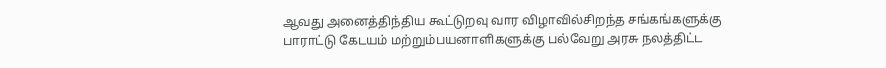ஆவது அனைத்திந்திய கூட்டுறவு வார விழாவில்சிறந்த சங்கங்களுக்கு பாராட்டு கேடயம் மற்றும்பயனாளிகளுக்கு பல்வேறு அரசு நலத்திட்ட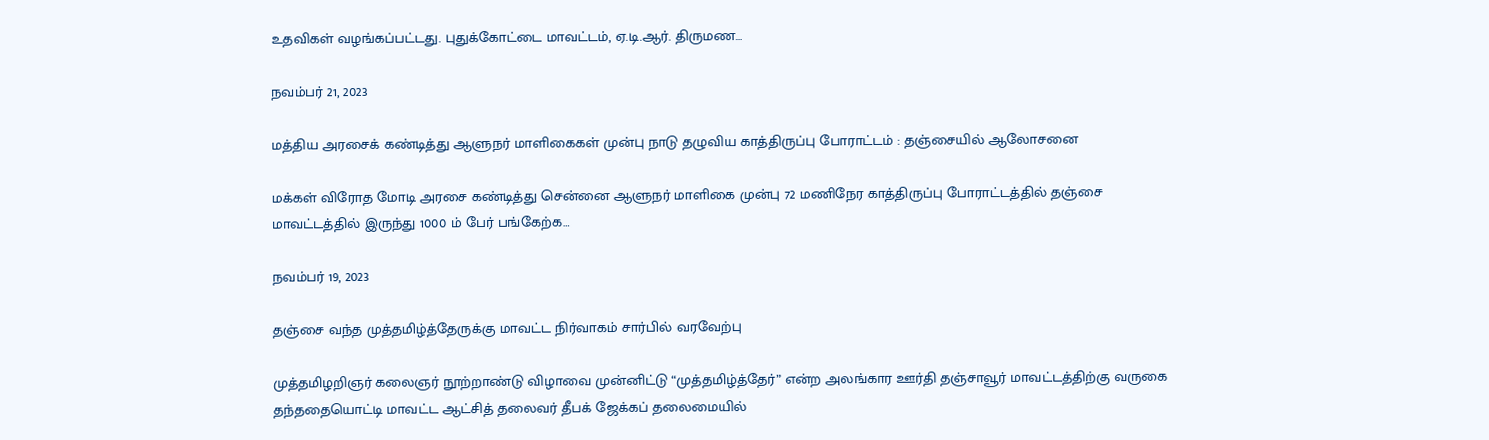உதவிகள் வழங்கப்பட்டது. புதுக்கோட்டை மாவட்டம், ஏ.டி.ஆர். திருமண…

நவம்பர் 21, 2023

மத்திய அரசைக் கண்டித்து ஆளுநர் மாளிகைகள் முன்பு நாடு தழுவிய காத்திருப்பு போராட்டம் : தஞ்சையில் ஆலோசனை

மக்கள் விரோத மோடி அரசை கண்டித்து சென்னை ஆளுநர் மாளிகை முன்பு 72 மணிநேர காத்திருப்பு போராட்டத்தில் தஞ்சை மாவட்டத்தில் இருந்து 1000 ம் பேர் பங்கேற்க…

நவம்பர் 19, 2023

தஞ்சை வந்த முத்தமிழ்த்தேருக்கு மாவட்ட நிர்வாகம் சார்பில் வரவேற்பு

முத்தமிழறிஞர் கலைஞர் நூற்றாண்டு விழாவை முன்னிட்டு “முத்தமிழ்த்தேர்” என்ற அலங்கார ஊர்தி தஞ்சாவூர் மாவட்டத்திற்கு வருகை தந்ததையொட்டி மாவட்ட ஆட்சித் தலைவர் தீபக் ஜேக்கப் தலைமையில்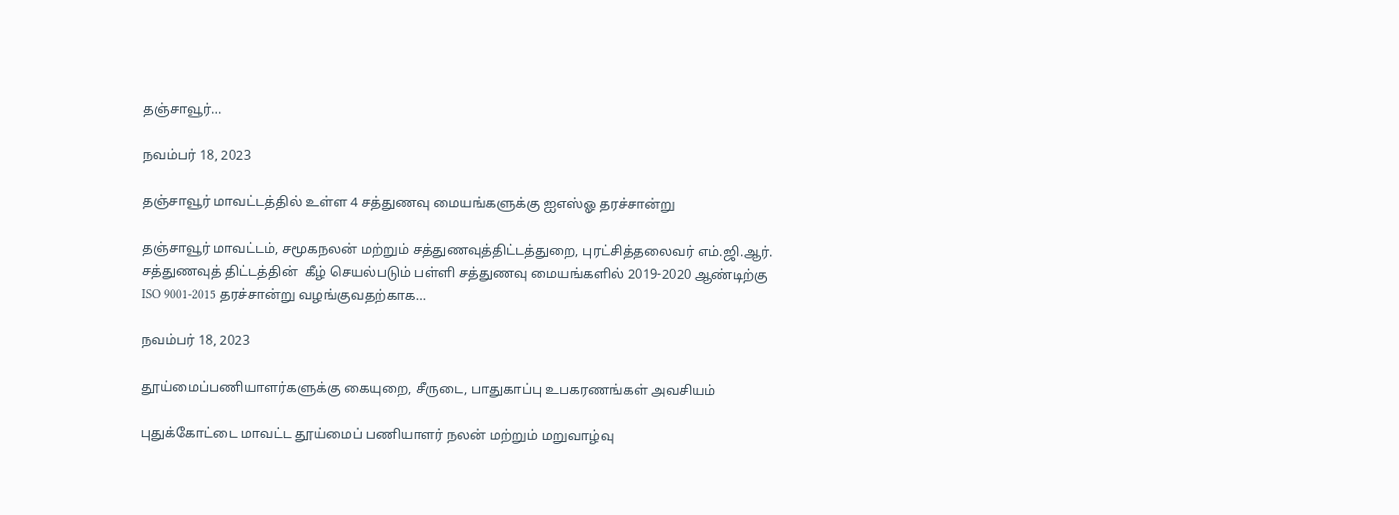தஞ்சாவூர்…

நவம்பர் 18, 2023

தஞ்சாவூர் மாவட்டத்தில் உள்ள 4 சத்துணவு மையங்களுக்கு ஐஎஸ்ஓ தரச்சான்று

தஞ்சாவூர் மாவட்டம், சமூகநலன் மற்றும் சத்துணவுத்திட்டத்துறை, புரட்சித்தலைவர் எம்.ஜி.ஆர். சத்துணவுத் திட்டத்தின்  கீழ் செயல்படும் பள்ளி சத்துணவு மையங்களில் 2019-2020 ஆண்டிற்கு ISO 9001-2015 தரச்சான்று வழங்குவதற்காக…

நவம்பர் 18, 2023

தூய்மைப்பணியாளர்களுக்கு கையுறை, சீருடை, பாதுகாப்பு உபகரணங்கள் அவசியம்

புதுக்கோட்டை மாவட்ட தூய்மைப் பணியாளர் நலன் மற்றும் மறுவாழ்வு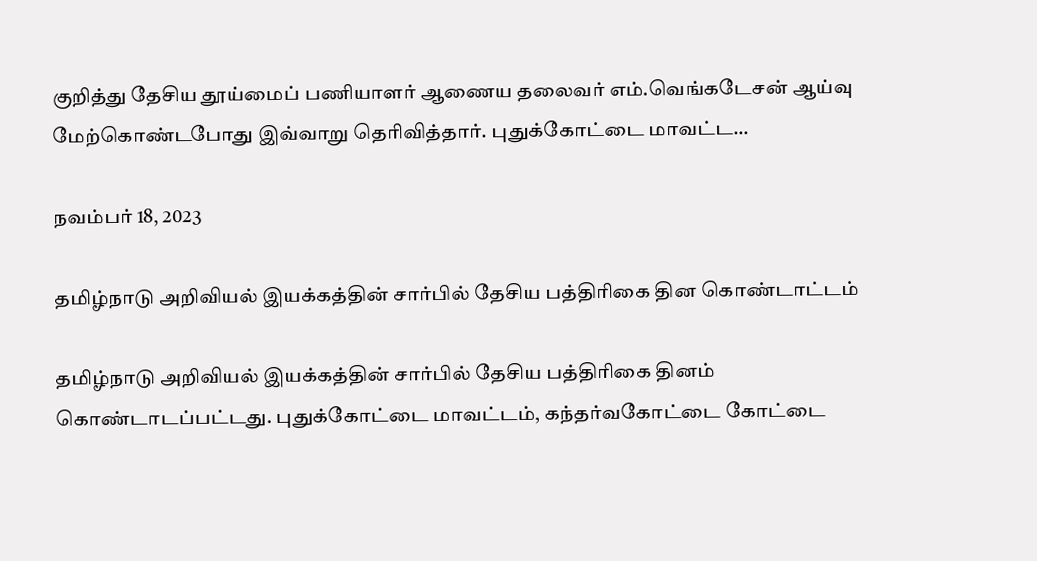குறித்து தேசிய தூய்மைப் பணியாளர் ஆணைய தலைவர் எம்.வெங்கடேசன் ஆய்வு மேற்கொண்டபோது இவ்வாறு தெரிவித்தார். புதுக்கோட்டை மாவட்ட…

நவம்பர் 18, 2023

தமிழ்நாடு அறிவியல் இயக்கத்தின் சார்பில் தேசிய பத்திரிகை தின கொண்டாட்டம்

தமிழ்நாடு அறிவியல் இயக்கத்தின் சார்பில் தேசிய பத்திரிகை தினம் கொண்டாடப்பட்டது. புதுக்கோட்டை மாவட்டம், கந்தர்வகோட்டை கோட்டை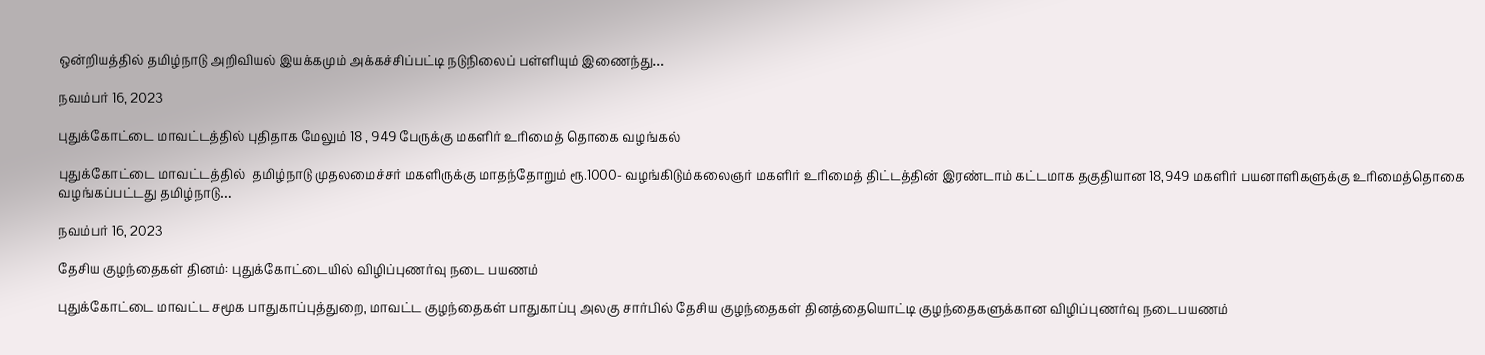ஒன்றியத்தில் தமிழ்நாடு அறிவியல் இயக்கமும் அக்கச்சிப்பட்டி நடுநிலைப் பள்ளியும் இணைந்து…

நவம்பர் 16, 2023

புதுக்கோட்டை மாவட்டத்தில் புதிதாக மேலும் 18 , 949 பேருக்கு மகளிர் உரிமைத் தொகை வழங்கல்

புதுக்கோட்டை மாவட்டத்தில்  தமிழ்நாடு முதலமைச்சர் மகளிருக்கு மாதந்தோறும் ரூ.1000- வழங்கிடும்கலைஞர் மகளிர் உரிமைத் திட்டத்தின் இரண்டாம் கட்டமாக தகுதியான 18,949 மகளிர் பயனாளிகளுக்கு உரிமைத்தொகை வழங்கப்பட்டது தமிழ்நாடு…

நவம்பர் 16, 2023

தேசிய குழந்தைகள் தினம்: புதுக்கோட்டையில் விழிப்புணர்வு நடை பயணம்

புதுக்கோட்டை மாவட்ட சமூக பாதுகாப்புத்துறை, மாவட்ட குழந்தைகள் பாதுகாப்பு அலகு சார்பில் தேசிய குழந்தைகள் தினத்தையொட்டி குழந்தைகளுக்கான விழிப்புணர்வு நடைபயணம்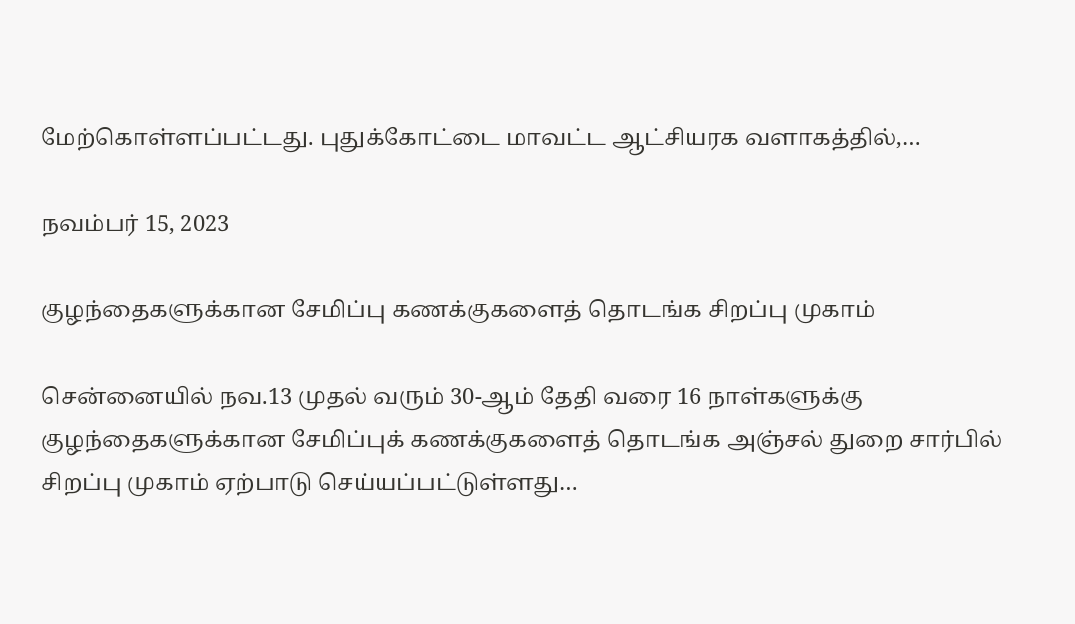மேற்கொள்ளப்பட்டது. புதுக்கோட்டை மாவட்ட ஆட்சியரக வளாகத்தில்,…

நவம்பர் 15, 2023

குழந்தைகளுக்கான சேமிப்பு கணக்குகளைத் தொடங்க சிறப்பு முகாம்

சென்னையில் நவ.13 முதல் வரும் 30-ஆம் தேதி வரை 16 நாள்களுக்கு குழந்தைகளுக்கான சேமிப்புக் கணக்குகளைத் தொடங்க அஞ்சல் துறை சார்பில் சிறப்பு முகாம் ஏற்பாடு செய்யப்பட்டுள்ளது…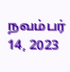நவம்பர் 14, 2023